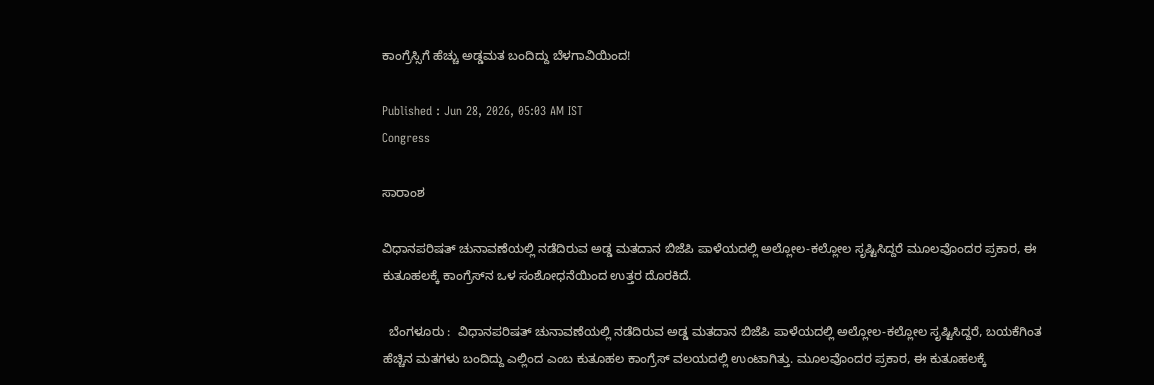ಕಾಂಗ್ರೆಸ್ಸಿಗೆ ಹೆಚ್ಚು ಅಡ್ಡಮತ ಬಂದಿದ್ದು ಬೆಳಗಾವಿಯಿಂದ!

Published : Jun 28, 2026, 05:03 AM IST
Congress

ಸಾರಾಂಶ

ವಿಧಾನಪರಿಷತ್‌ ಚುನಾವಣೆಯಲ್ಲಿ ನಡೆದಿರುವ ಅಡ್ಡ ಮತದಾನ ಬಿಜೆಪಿ ಪಾಳೆಯದಲ್ಲಿ ಅಲ್ಲೋಲ-ಕಲ್ಲೋಲ ಸೃಷ್ಟಿಸಿದ್ದರೆ ಮೂಲವೊಂದರ ಪ್ರಕಾರ, ಈ ಕುತೂಹಲಕ್ಕೆ ಕಾಂಗ್ರೆಸ್‌ನ ಒಳ ಸಂಶೋಧನೆಯಿಂದ ಉತ್ತರ ದೊರಕಿದೆ.

  ಬೆಂಗಳೂರು :  ವಿಧಾನಪರಿಷತ್‌ ಚುನಾವಣೆಯಲ್ಲಿ ನಡೆದಿರುವ ಅಡ್ಡ ಮತದಾನ ಬಿಜೆಪಿ ಪಾಳೆಯದಲ್ಲಿ ಅಲ್ಲೋಲ-ಕಲ್ಲೋಲ ಸೃಷ್ಟಿಸಿದ್ದರೆ, ಬಯಕೆಗಿಂತ ಹೆಚ್ಚಿನ ಮತಗಳು ಬಂದಿದ್ದು ಎಲ್ಲಿಂದ ಎಂಬ ಕುತೂಹಲ ಕಾಂಗ್ರೆಸ್‌ ವಲಯದಲ್ಲಿ ಉಂಟಾಗಿತ್ತು. ಮೂಲವೊಂದರ ಪ್ರಕಾರ, ಈ ಕುತೂಹಲಕ್ಕೆ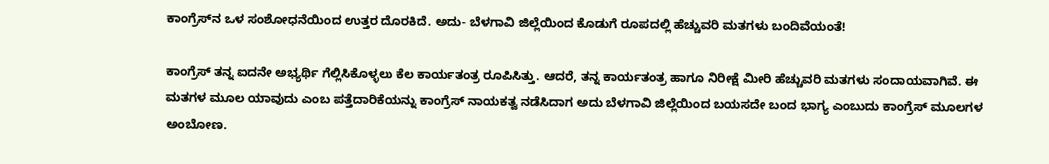ಕಾಂಗ್ರೆಸ್‌ನ ಒಳ ಸಂಶೋಧನೆಯಿಂದ ಉತ್ತರ ದೊರಕಿದೆ. ಅದು- ಬೆಳಗಾವಿ ಜಿಲ್ಲೆಯಿಂದ ಕೊಡುಗೆ ರೂಪದಲ್ಲಿ ಹೆಚ್ಚುವರಿ ಮತಗಳು ಬಂದಿವೆಯಂತೆ!

ಕಾಂಗ್ರೆಸ್‌ ತನ್ನ ಐದನೇ ಅಭ್ಯರ್ಥಿ ಗೆಲ್ಲಿಸಿಕೊಳ್ಳಲು ಕೆಲ ಕಾರ್ಯತಂತ್ರ ರೂಪಿಸಿತ್ತು. ಆದರೆ, ತನ್ನ ಕಾರ್ಯತಂತ್ರ ಹಾಗೂ ನಿರೀಕ್ಷೆ ಮೀರಿ ಹೆಚ್ಚುವರಿ ಮತಗಳು ಸಂದಾಯವಾಗಿವೆ. ಈ ಮತಗಳ ಮೂಲ ಯಾವುದು ಎಂಬ ಪತ್ತೆದಾರಿಕೆಯನ್ನು ಕಾಂಗ್ರೆಸ್‌ ನಾಯಕತ್ವ ನಡೆಸಿದಾಗ ಅದು ಬೆಳಗಾವಿ ಜಿಲ್ಲೆಯಿಂದ ಬಯಸದೇ ಬಂದ ಭಾಗ್ಯ ಎಂಬುದು ಕಾಂಗ್ರೆಸ್‌ ಮೂಲಗಳ ಅಂಬೋಣ.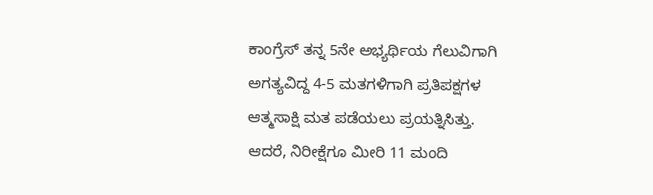ಕಾಂಗ್ರೆಸ್‌ ತನ್ನ 5ನೇ ಅಭ್ಯರ್ಥಿಯ ಗೆಲುವಿಗಾಗಿ ಅಗತ್ಯವಿದ್ದ 4-5 ಮತಗಳಿಗಾಗಿ ಪ್ರತಿಪಕ್ಷಗಳ ಆತ್ಮಸಾಕ್ಷಿ ಮತ ಪಡೆಯಲು ಪ್ರಯತ್ನಿಸಿತ್ತು. ಆದರೆ, ನಿರೀಕ್ಷೆಗೂ ಮೀರಿ 11 ಮಂದಿ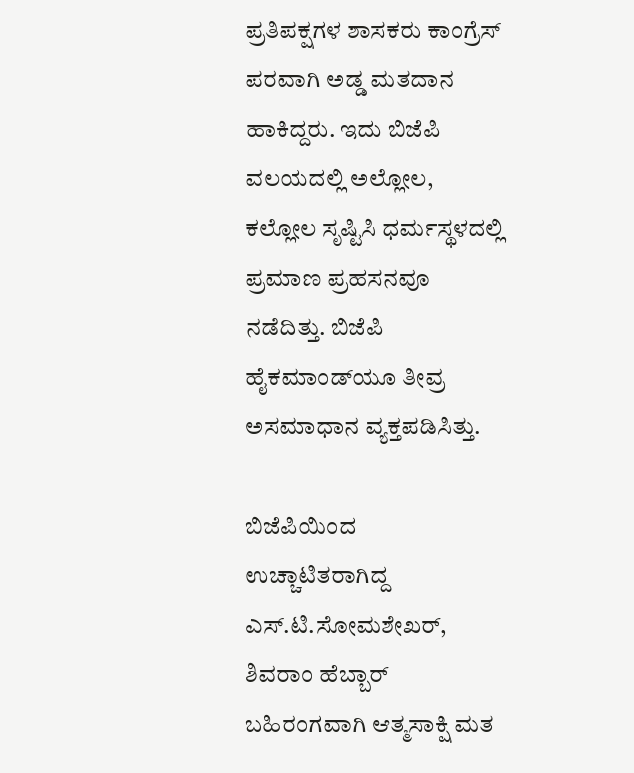ಪ್ರತಿಪಕ್ಷಗಳ ಶಾಸಕರು ಕಾಂಗ್ರೆಸ್‌ ಪರವಾಗಿ ಅಡ್ಡ ಮತದಾನ ಹಾಕಿದ್ದರು. ಇದು ಬಿಜೆಪಿ ವಲಯದಲ್ಲಿ ಅಲ್ಲೋಲ, ಕಲ್ಲೋಲ ಸೃಷ್ಟಿಸಿ ಧರ್ಮಸ್ಥಳದಲ್ಲಿ ಪ್ರಮಾಣ ಪ್ರಹಸನವೂ ನಡೆದಿತ್ತು. ಬಿಜೆಪಿ ಹೈಕಮಾಂಡ್‌ಯೂ ತೀವ್ರ ಅಸಮಾಧಾನ ವ್ಯಕ್ತಪಡಿಸಿತ್ತು.

ಬಿಜೆಪಿಯಿಂದ ಉಚ್ಚಾಟಿತರಾಗಿದ್ದ ಎಸ್‌.ಟಿ.ಸೋಮಶೇಖರ್‌, ಶಿವರಾಂ ಹೆಬ್ಬಾರ್ ಬಹಿರಂಗವಾಗಿ ಆತ್ಮಸಾಕ್ಷಿ ಮತ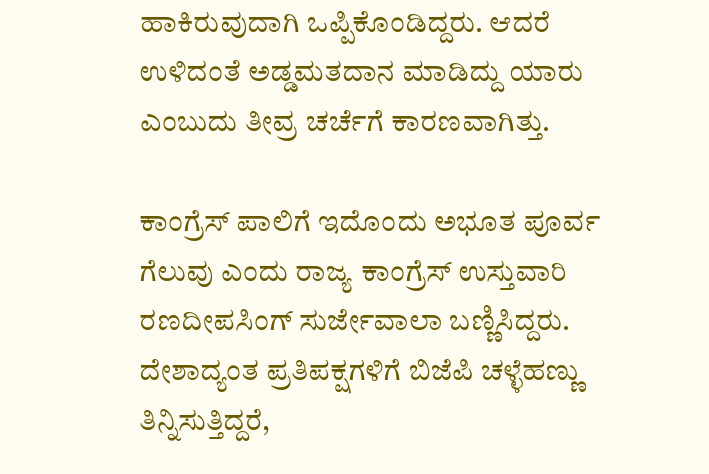ಹಾಕಿರುವುದಾಗಿ ಒಪ್ಪಿಕೊಂಡಿದ್ದರು. ಆದರೆ ಉಳಿದಂತೆ ಅಡ್ಡಮತದಾನ ಮಾಡಿದ್ದು ಯಾರು ಎಂಬುದು ತೀವ್ರ ಚರ್ಚೆಗೆ ಕಾರಣವಾಗಿತ್ತು.

ಕಾಂಗ್ರೆಸ್‌ ಪಾಲಿಗೆ ಇದೊಂದು ಅಭೂತ ಪೂರ್ವ ಗೆಲುವು ಎಂದು ರಾಜ್ಯ ಕಾಂಗ್ರೆಸ್‌ ಉಸ್ತುವಾರಿ ರಣದೀಪಸಿಂಗ್‌ ಸುರ್ಜೇವಾಲಾ ಬಣ್ಣಿಸಿದ್ದರು. ದೇಶಾದ್ಯಂತ ಪ್ರತಿಪಕ್ಷಗಳಿಗೆ ಬಿಜೆಪಿ ಚಳ್ಳೆಹಣ್ಣು ತಿನ್ನಿಸುತ್ತಿದ್ದರೆ,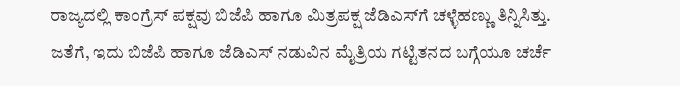ರಾಜ್ಯದಲ್ಲಿ ಕಾಂಗ್ರೆಸ್‌ ಪಕ್ಷವು ಬಿಜೆಪಿ ಹಾಗೂ ಮಿತ್ರಪಕ್ಷ ಜೆಡಿಎಸ್‌ಗೆ ಚಳ್ಳೆಹಣ್ಣು ತಿನ್ನಿಸಿತ್ತು. ಜತೆಗೆ, ಇದು ಬಿಜೆಪಿ ಹಾಗೂ ಜೆಡಿಎಸ್‌ ನಡುವಿನ ಮೈತ್ರಿಯ ಗಟ್ಟಿತನದ ಬಗ್ಗೆಯೂ ಚರ್ಚೆ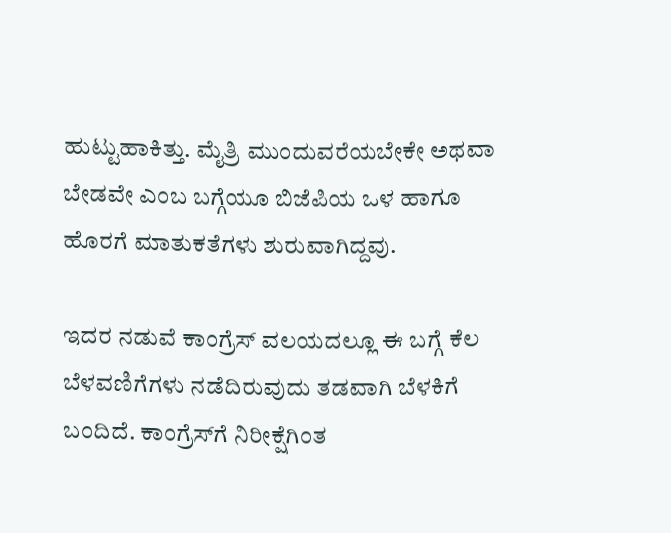ಹುಟ್ಟುಹಾಕಿತ್ತು. ಮೈತ್ರಿ ಮುಂದುವರೆಯಬೇಕೇ ಅಥವಾ ಬೇಡವೇ ಎಂಬ ಬಗ್ಗೆಯೂ ಬಿಜೆಪಿಯ ಒಳ ಹಾಗೂ ಹೊರಗೆ ಮಾತುಕತೆಗಳು ಶುರುವಾಗಿದ್ದವು.

ಇದರ ನಡುವೆ ಕಾಂಗ್ರೆಸ್‌ ವಲಯದಲ್ಲೂ ಈ ಬಗ್ಗೆ ಕೆಲ ಬೆಳವಣಿಗೆಗಳು ನಡೆದಿರುವುದು ತಡವಾಗಿ ಬೆಳಕಿಗೆ ಬಂದಿದೆ. ಕಾಂಗ್ರೆಸ್‌ಗೆ ನಿರೀಕ್ಷೆಗಿಂತ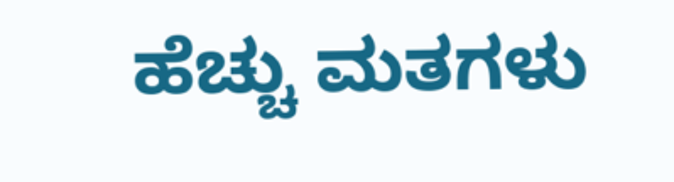ಹೆಚ್ಚು ಮತಗಳು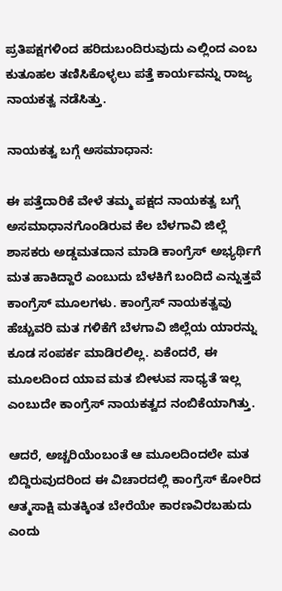ಪ್ರತಿಪಕ್ಷಗಳಿಂದ ಹರಿದುಬಂದಿರುವುದು ಎಲ್ಲಿಂದ ಎಂಬ ಕುತೂಹಲ ತಣಿಸಿಕೊಳ್ಳಲು ಪತ್ತೆ ಕಾರ್ಯವನ್ನು ರಾಜ್ಯ ನಾಯಕತ್ವ ನಡೆಸಿತ್ತು.

ನಾಯಕತ್ವ ಬಗ್ಗೆ ಅಸಮಾಧಾನ:

ಈ ಪತ್ತೆದಾರಿಕೆ ವೇಳೆ ತಮ್ಮ ಪಕ್ಷದ ನಾಯಕತ್ವ ಬಗ್ಗೆ ಅಸಮಾಧಾನಗೊಂಡಿರುವ ಕೆಲ ಬೆಳಗಾವಿ ಜಿಲ್ಲೆ ಶಾಸಕರು ಅಡ್ಡಮತದಾನ ಮಾಡಿ ಕಾಂಗ್ರೆಸ್‌ ಅಭ್ಯರ್ಥಿಗೆ ಮತ ಹಾಕಿದ್ದಾರೆ ಎಂಬುದು ಬೆಳಕಿಗೆ ಬಂದಿದೆ ಎನ್ನುತ್ತವೆ ಕಾಂಗ್ರೆಸ್‌ ಮೂಲಗಳು. ಕಾಂಗ್ರೆಸ್‌ ನಾಯಕತ್ವವು ಹೆಚ್ಚುವರಿ ಮತ ಗಳಿಕೆಗೆ ಬೆಳಗಾವಿ ಜಿಲ್ಲೆಯ ಯಾರನ್ನು ಕೂಡ ಸಂಪರ್ಕ ಮಾಡಿರಲಿಲ್ಲ. ಏಕೆಂದರೆ, ಈ ಮೂಲದಿಂದ ಯಾವ ಮತ ಬೀಳುವ ಸಾಧ್ಯತೆ ಇಲ್ಲ ಎಂಬುದೇ ಕಾಂಗ್ರೆಸ್ ನಾಯಕತ್ವದ ನಂಬಿಕೆಯಾಗಿತ್ತು.

ಆದರೆ, ಅಚ್ಚರಿಯೆಂಬಂತೆ ಆ ಮೂಲದಿಂದಲೇ ಮತ ಬಿದ್ದಿರುವುದರಿಂದ ಈ ವಿಚಾರದಲ್ಲಿ ಕಾಂಗ್ರೆಸ್‌ ಕೋರಿದ ಆತ್ಮಸಾಕ್ಷಿ ಮತಕ್ಕಿಂತ ಬೇರೆಯೇ ಕಾರಣವಿರಬಹುದು ಎಂದು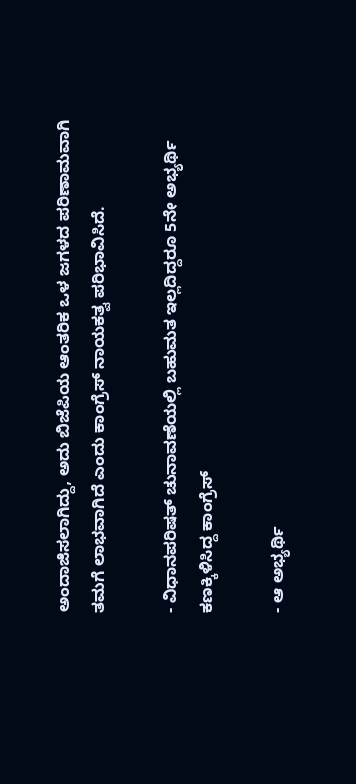ಅಂದಾಜಿಸಲಾಗಿದ್ದು, ಅದು ಬಿಜೆಪಿಯ ಆಂತರಿಕ ಒಳ ಜಗಳದ ಪರಿಣಾಮವಾಗಿ ತಮಗೆ ಲಾಭವಾಗಿದೆ ಎಂದು ಕಾಂಗ್ರೆಸ್ ನಾಯಕತ್ವ ಪರಿಭಾವಿಸಿದೆ.

- ವಿಧಾನಪರಿಷತ್ ಚುನಾವಣೆಯಲ್ಲಿ ಬಹುಮತ ಇಲ್ಲದಿದ್ದರೂ 5ನೇ ಅಭ್ಯರ್ಥಿ ಕಣಕ್ಕಿಳಿಸಿದ್ದ ಕಾಂಗ್ರೆಸ್‌

- ಆ ಅಭ್ಯರ್ಥಿ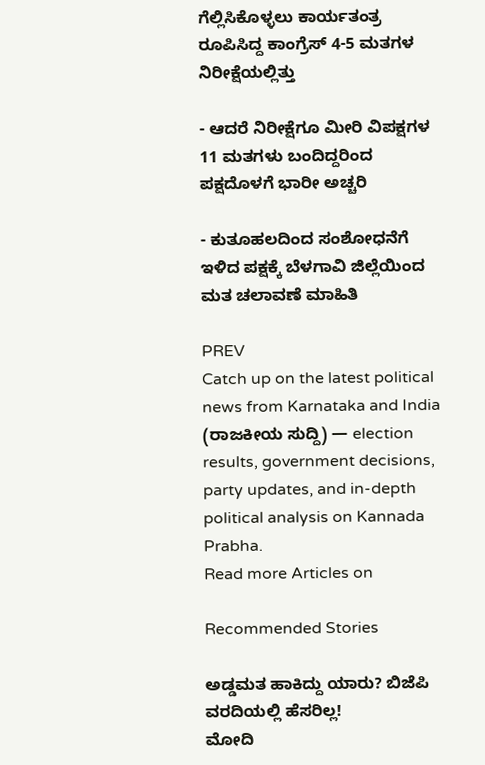ಗೆಲ್ಲಿಸಿಕೊಳ್ಳಲು ಕಾರ್ಯತಂತ್ರ ರೂಪಿಸಿದ್ದ ಕಾಂಗ್ರೆಸ್‌ 4-5 ಮತಗಳ ನಿರೀಕ್ಷೆಯಲ್ಲಿತ್ತು

- ಆದರೆ ನಿರೀಕ್ಷೆಗೂ ಮೀರಿ ವಿಪಕ್ಷಗಳ 11 ಮತಗಳು ಬಂದಿದ್ದರಿಂದ ಪಕ್ಷದೊಳಗೆ ಭಾರೀ ಅಚ್ಚರಿ

- ಕುತೂಹಲದಿಂದ ಸಂಶೋಧನೆಗೆ ಇಳಿದ ಪಕ್ಷಕ್ಕೆ ಬೆಳಗಾವಿ ಜಿಲ್ಲೆಯಿಂದ ಮತ ಚಲಾವಣೆ ಮಾಹಿತಿ

PREV
Catch up on the latest political news from Karnataka and India (ರಾಜಕೀಯ ಸುದ್ದಿ) — election results, government decisions, party updates, and in-depth political analysis on Kannada Prabha.
Read more Articles on

Recommended Stories

ಅಡ್ಡಮತ ಹಾಕಿದ್ದು ಯಾರು? ಬಿಜೆಪಿ ವರದಿಯಲ್ಲಿ ಹೆಸರಿಲ್ಲ!
ಮೋದಿ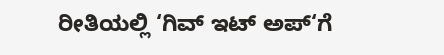ರೀತಿಯಲ್ಲಿ ‘ಗಿವ್‌ ಇಟ್‌ ಅಪ್‌‘ಗೆ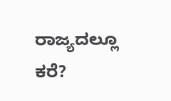ರಾಜ್ಯದಲ್ಲೂ ಕರೆ?